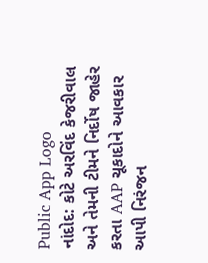Public App Logo
નાંદોદ: કોટે અરવિંદ કેજરીવાલ અને તેમની ટીમને નિર્દોષ જાહેર કરતા AAP ચૂકાદોને આવકાર આપી નિરંજન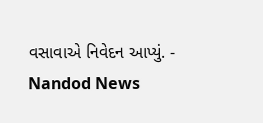વસાવાએ નિવેદન આપ્યું. - Nandod News